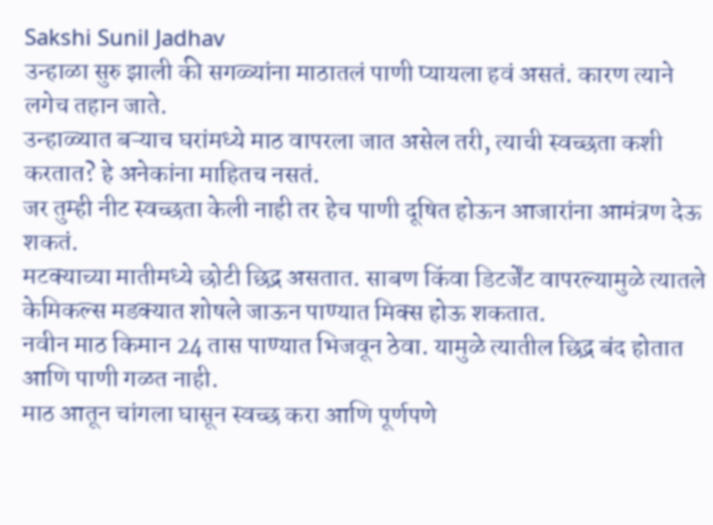Sakshi Sunil Jadhav
उन्हाळा सुरु झाली की सगळ्यांना माठातलं पाणी प्यायला हवं असतं. कारण त्याने लगेच तहान जाते.
उन्हाळ्यात बऱ्याच घरांमध्ये माठ वापरला जात असेल तरी, त्याची स्वच्छता कशी करतात? हे अनेकांना माहितच नसतं.
जर तुम्ही नीट स्वच्छता केली नाही तर हेच पाणी दूषित होऊन आजारांना आमंत्रण देऊ शकतं.
मटक्याच्या मातीमध्ये छोटी छिद्र असतात. साबण किंवा डिटर्जेंट वापरल्यामुळे त्यातले केमिकल्स मडक्यात शोषले जाऊन पाण्यात मिक्स होऊ शकतात.
नवीन माठ किमान 24 तास पाण्यात भिजवून ठेवा. यामुळे त्यातील छिद्र बंद होतात आणि पाणी गळत नाही.
माठ आतून चांगला घासून स्वच्छ करा आणि पूर्णपणे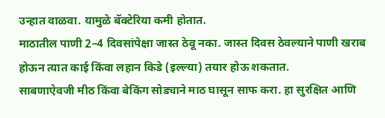उन्हात वाळवा. यामुळे बॅक्टेरिया कमी होतात.
माठातील पाणी 2–4 दिवसांपेक्षा जास्त ठेवू नका. जास्त दिवस ठेवल्याने पाणी खराब होऊन त्यात काई किंवा लहान किडे (इल्ल्या) तयार होऊ शकतात.
साबणाऐवजी मीठ किंवा बेकिंग सोड्याने माठ घासून साफ करा. हा सुरक्षित आणि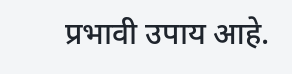प्रभावी उपाय आहे.